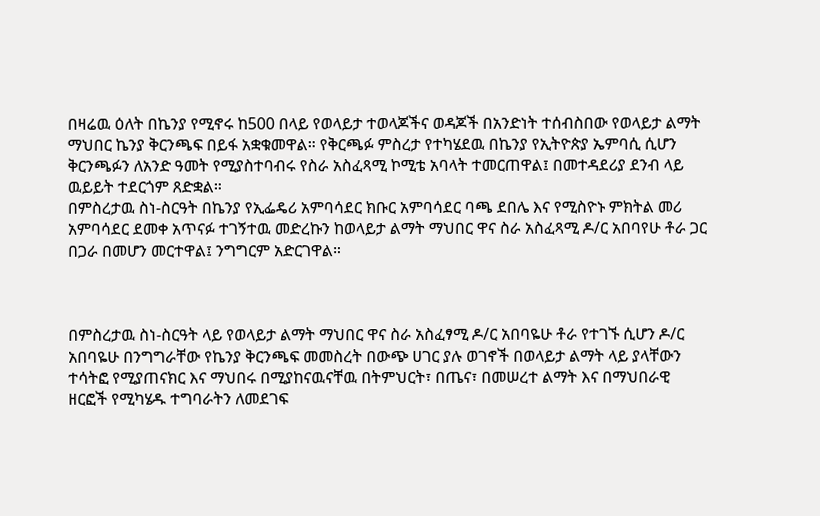በዛሬዉ ዕለት በኬንያ የሚኖሩ ከ500 በላይ የወላይታ ተወላጆችና ወዳጆች በአንድነት ተሰብስበው የወላይታ ልማት ማህበር ኬንያ ቅርንጫፍ በይፋ አቋቁመዋል። የቅርጫፉ ምስረታ የተካሄደዉ በኬንያ የኢትዮጵያ ኤምባሲ ሲሆን ቅርንጫፉን ለአንድ ዓመት የሚያስተባብሩ የስራ አስፈጻሚ ኮሚቴ አባላት ተመርጠዋል፤ በመተዳደሪያ ደንብ ላይ ዉይይት ተደርጎም ጸድቋል።
በምስረታዉ ስነ-ስርዓት በኬንያ የኢፌዴሪ አምባሳደር ክቡር አምባሳደር ባጫ ደበሌ እና የሚስዮኑ ምክትል መሪ አምባሳደር ደመቀ አጥናፉ ተገኝተዉ መድረኩን ከወላይታ ልማት ማህበር ዋና ስራ አስፈጻሚ ዶ/ር አበባየሁ ቶራ ጋር በጋራ በመሆን መርተዋል፤ ንግግርም አድርገዋል።



በምስረታዉ ስነ-ስርዓት ላይ የወላይታ ልማት ማህበር ዋና ስራ አስፈፃሚ ዶ/ር አበባዬሁ ቶራ የተገኙ ሲሆን ዶ/ር አበባዬሁ በንግግራቸው የኬንያ ቅርንጫፍ መመስረት በውጭ ሀገር ያሉ ወገኖች በወላይታ ልማት ላይ ያላቸውን ተሳትፎ የሚያጠናክር እና ማህበሩ በሚያከናዉናቸዉ በትምህርት፣ በጤና፣ በመሠረተ ልማት እና በማህበራዊ ዘርፎች የሚካሄዱ ተግባራትን ለመደገፍ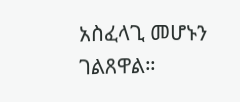አስፈላጊ መሆኑን ገልጸዋል።